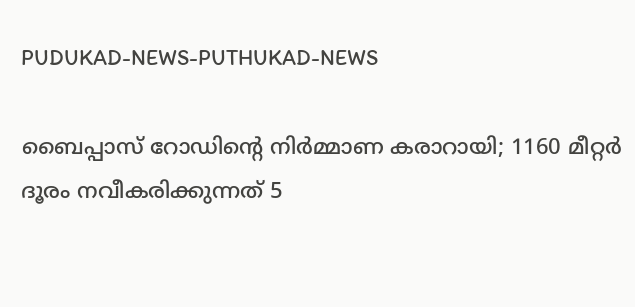PUDUKAD-NEWS-PUTHUKAD-NEWS

ബൈപ്പാസ് റോഡിൻ്റെ നിർമ്മാണ കരാറായി; 1160 മീറ്റർ ദൂരം നവീകരിക്കുന്നത് 5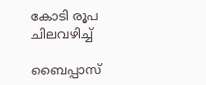കോടി രൂപ ചിലവഴിച്ച്

ബൈപ്പാസ്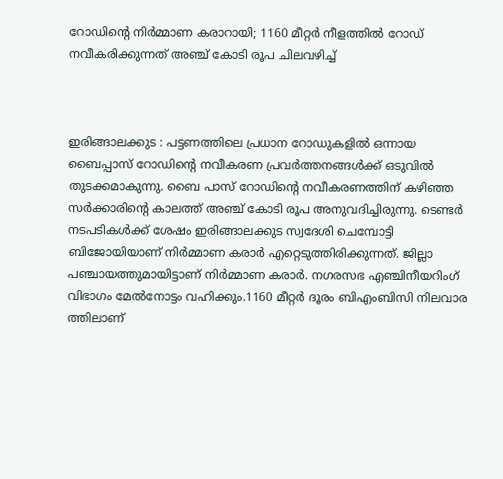റോഡിൻ്റെ നിർമ്മാണ കരാറായി; 1160 മീറ്റർ നീളത്തിൽ റോഡ് നവീകരിക്കുന്നത് അഞ്ച് കോടി രൂപ ചിലവഴിച്ച്



ഇരിങ്ങാലക്കുട : പട്ടണത്തിലെ പ്രധാന റോഡുകളിൽ ഒന്നായ ബൈപ്പാസ് റോഡിൻ്റെ നവീകരണ പ്രവർത്തനങ്ങൾക്ക് ഒടുവിൽ തുടക്കമാകുന്നു. ബൈ പാസ് റോഡിൻ്റെ നവീകരണത്തിന് കഴിഞ്ഞ സർക്കാരിൻ്റെ കാലത്ത് അഞ്ച് കോടി രൂപ അനുവദിച്ചിരുന്നു. ടെണ്ടർ നടപടികൾക്ക് ശേഷം ഇരിങ്ങാലക്കുട സ്വദേശി ചെമ്പോട്ടി ബിജോയിയാണ് നിർമ്മാണ കരാർ എറ്റെടുത്തിരിക്കുന്നത്. ജില്ലാ പഞ്ചായത്തുമായിട്ടാണ് നിർമ്മാണ കരാർ. നഗരസഭ എഞ്ചിനീയറിംഗ് വിഭാഗം മേൽനോട്ടം വഹിക്കും.1160 മീറ്റർ ദൂരം ബിഎംബിസി നിലവാര ത്തിലാണ്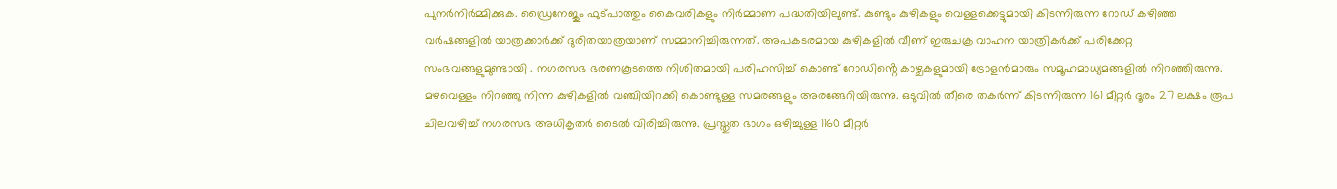പുനർനിർമ്മിക്കുക. ഡ്രൈനേജും ഫുട്പാത്തും കൈവരികളും നിർമ്മാണ പദ്ധതിയിലുണ്ട്. കുണ്ടും കുഴികളും വെള്ളക്കെട്ടുമായി കിടന്നിരുന്ന റോഡ് കഴിഞ്ഞ വർഷങ്ങളിൽ യാത്രക്കാർക്ക് ദുരിതയാത്രയാണ് സമ്മാനിച്ചിരുന്നത്. അപകടരമായ കുഴികളിൽ വീണ് ഇരുചക്ര വാഹന യാത്രികർക്ക് പരിക്കേറ്റ സംഭവങ്ങളുമുണ്ടായി . നഗരസഭ ഭരണകൂടത്തെ നിശിതമായി പരിഹസിച്ച് കൊണ്ട് റോഡിൻ്റെ കാഴ്ചകളുമായി ട്രോളൻമാരും സമൂഹമാധ്യമങ്ങളിൽ നിറഞ്ഞിരുന്നു. മഴവെള്ളം നിറഞ്ഞു നിന്ന കുഴികളിൽ വഞ്ചിയിറക്കി കൊണ്ടുള്ള സമരങ്ങളും അരങ്ങേറിയിരുന്നു. ഒടുവിൽ തീരെ തകർന്ന് കിടന്നിരുന്ന 161 മീറ്റർ ദൂരം 27 ലക്ഷം രൂപ ചിലവഴിച്ച് നഗരസഭ അധികൃതർ ടൈൽ വിരിച്ചിരുന്നു. പ്രസ്തുത ഭാഗം ഒഴിച്ചുള്ള 1160 മീറ്റർ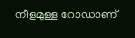നീളമുള്ള റോഡാണ്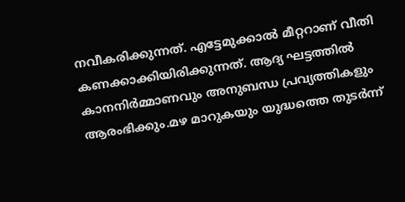നവീകരിക്കുന്നത്. എട്ടേമുക്കാൽ മീറ്ററാണ് വീതി കണക്കാക്കിയിരിക്കുന്നത്. ആദ്യ ഘട്ടത്തിൽ കാനനിർമ്മാണവും അനുബന്ധ പ്രവ്യത്തികളും ആരംഭിക്കും.മഴ മാറുകയും യുദ്ധത്തെ തുടർന്ന്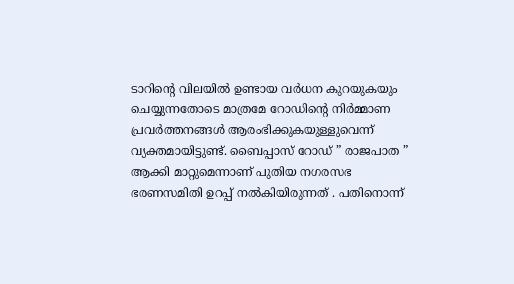ടാറിൻ്റെ വിലയിൽ ഉണ്ടായ വർധന കുറയുകയും ചെയ്യുന്നതോടെ മാത്രമേ റോഡിൻ്റെ നിർമ്മാണ പ്രവർത്തനങ്ങൾ ആരംഭിക്കുകയുള്ളുവെന്ന് വ്യക്തമായിട്ടുണ്ട്. ബൈപ്പാസ് റോഡ് ” രാജപാത ” ആക്കി മാറ്റുമെന്നാണ് പുതിയ നഗരസഭ ഭരണസമിതി ഉറപ്പ് നൽകിയിരുന്നത് . പതിനൊന്ന്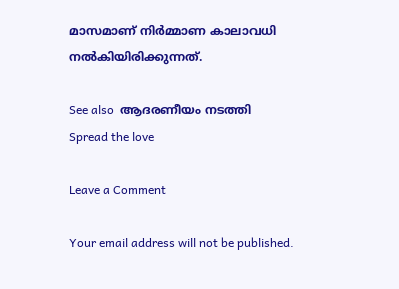മാസമാണ് നിർമ്മാണ കാലാവധി നൽകിയിരിക്കുന്നത്.

See also  ആദരണീയം നടത്തി
Spread the love

Leave a Comment

Your email address will not be published.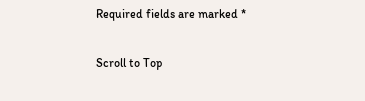Required fields are marked *

Scroll to Top